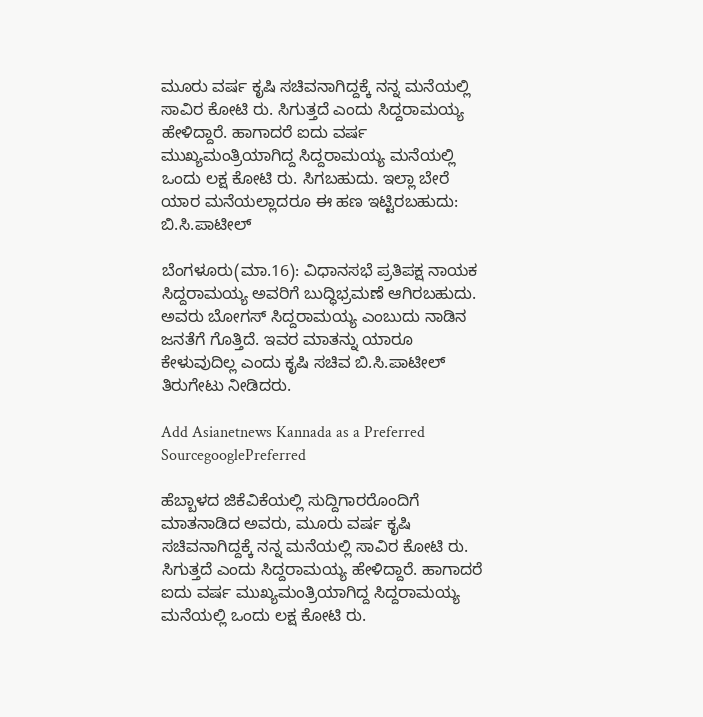ಮೂರು ವರ್ಷ ಕೃಷಿ ಸಚಿವನಾಗಿದ್ದಕ್ಕೆ ನನ್ನ ಮನೆಯಲ್ಲಿ ಸಾವಿರ ಕೋಟಿ ರು. ಸಿಗುತ್ತದೆ ಎಂದು ಸಿದ್ದರಾಮಯ್ಯ ಹೇಳಿದ್ದಾರೆ. ಹಾಗಾದರೆ ಐದು ವರ್ಷ ಮುಖ್ಯಮಂತ್ರಿಯಾಗಿದ್ದ ಸಿದ್ದರಾಮಯ್ಯ ಮನೆಯಲ್ಲಿ ಒಂದು ಲಕ್ಷ ಕೋಟಿ ರು. ಸಿಗಬಹುದು. ಇಲ್ಲಾ ಬೇರೆ ಯಾರ ಮನೆಯಲ್ಲಾದರೂ ಈ ಹಣ ಇಟ್ಟಿರಬಹುದು: ಬಿ.ಸಿ.ಪಾಟೀಲ್‌

ಬೆಂಗಳೂರು(ಮಾ.16): ವಿಧಾನಸಭೆ ಪ್ರತಿಪಕ್ಷ ನಾಯಕ ಸಿದ್ದರಾಮಯ್ಯ ಅವರಿಗೆ ಬುದ್ಧಿಭ್ರಮಣೆ ಆಗಿರಬಹುದು. ಅವರು ಬೋಗಸ್‌ ಸಿದ್ದರಾಮಯ್ಯ ಎಂಬುದು ನಾಡಿನ ಜನತೆಗೆ ಗೊತ್ತಿದೆ. ಇವರ ಮಾತನ್ನು ಯಾರೂ ಕೇಳುವುದಿಲ್ಲ ಎಂದು ಕೃಷಿ ಸಚಿವ ಬಿ.ಸಿ.ಪಾಟೀಲ್‌ ತಿರುಗೇಟು ನೀಡಿದರು.

Add Asianetnews Kannada as a Preferred SourcegooglePreferred

ಹೆಬ್ಬಾಳದ ಜಿಕೆವಿಕೆಯಲ್ಲಿ ಸುದ್ದಿಗಾರರೊಂದಿಗೆ ಮಾತನಾಡಿದ ಅವರು, ಮೂರು ವರ್ಷ ಕೃಷಿ ಸಚಿವನಾಗಿದ್ದಕ್ಕೆ ನನ್ನ ಮನೆಯಲ್ಲಿ ಸಾವಿರ ಕೋಟಿ ರು. ಸಿಗುತ್ತದೆ ಎಂದು ಸಿದ್ದರಾಮಯ್ಯ ಹೇಳಿದ್ದಾರೆ. ಹಾಗಾದರೆ ಐದು ವರ್ಷ ಮುಖ್ಯಮಂತ್ರಿಯಾಗಿದ್ದ ಸಿದ್ದರಾಮಯ್ಯ ಮನೆಯಲ್ಲಿ ಒಂದು ಲಕ್ಷ ಕೋಟಿ ರು.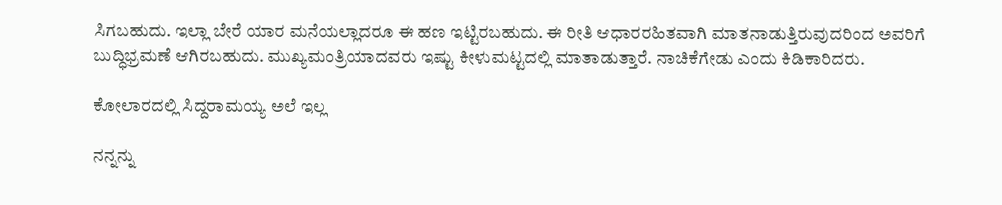ಸಿಗಬಹುದು. ಇಲ್ಲಾ ಬೇರೆ ಯಾರ ಮನೆಯಲ್ಲಾದರೂ ಈ ಹಣ ಇಟ್ಟಿರಬಹುದು. ಈ ರೀತಿ ಆಧಾರರಹಿತವಾಗಿ ಮಾತನಾಡುತ್ತಿರುವುದರಿಂದ ಅವರಿಗೆ ಬುದ್ಧಿಭ್ರಮಣೆ ಆಗಿರಬಹುದು. ಮುಖ್ಯಮಂತ್ರಿಯಾದವರು ಇಷ್ಟು ಕೀಳುಮಟ್ಟದಲ್ಲಿ ಮಾತಾಡುತ್ತಾರೆ. ನಾಚಿಕೆಗೇಡು ಎಂದು ಕಿಡಿಕಾರಿದರು.

ಕೋಲಾರದಲ್ಲಿ ಸಿದ್ದರಾಮಯ್ಯ ಅಲೆ ಇಲ್ಲ

ನನ್ನನ್ನು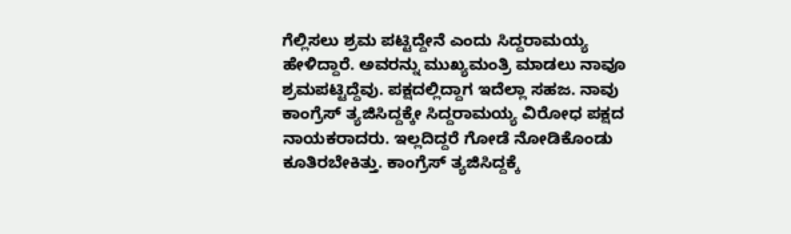ಗೆಲ್ಲಿಸಲು ಶ್ರಮ ಪಟ್ಟಿದ್ದೇನೆ ಎಂದು ಸಿದ್ದರಾಮಯ್ಯ ಹೇಳಿದ್ದಾರೆ. ಅವರನ್ನು ಮುಖ್ಯಮಂತ್ರಿ ಮಾಡಲು ನಾವೂ ಶ್ರಮಪಟ್ಟಿದ್ದೆವು. ಪಕ್ಷದಲ್ಲಿದ್ದಾಗ ಇದೆಲ್ಲಾ ಸಹಜ. ನಾವು ಕಾಂಗ್ರೆಸ್‌ ತ್ಯಜಿಸಿದ್ದಕ್ಕೇ ಸಿದ್ದರಾಮಯ್ಯ ವಿರೋಧ ಪಕ್ಷದ ನಾಯಕರಾದರು. ಇಲ್ಲದಿದ್ದರೆ ಗೋಡೆ ನೋಡಿಕೊಂಡು ಕೂತಿರಬೇಕಿತ್ತು. ಕಾಂಗ್ರೆಸ್‌ ತ್ಯಜಿಸಿದ್ದಕ್ಕೆ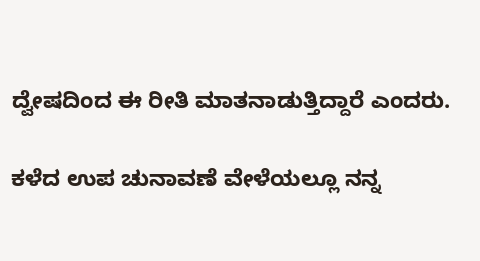ದ್ವೇಷದಿಂದ ಈ ರೀತಿ ಮಾತನಾಡುತ್ತಿದ್ದಾರೆ ಎಂದರು.

ಕಳೆದ ಉಪ ಚುನಾವಣೆ ವೇಳೆಯಲ್ಲೂ ನನ್ನ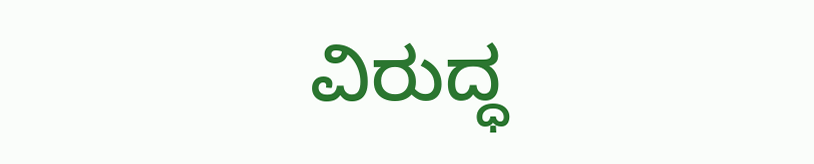ವಿರುದ್ಧ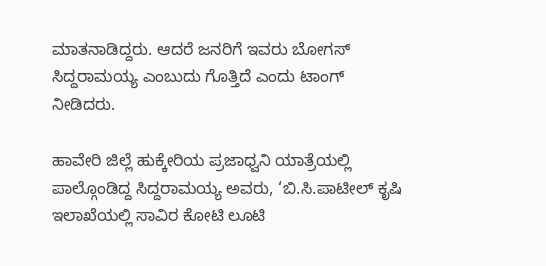ಮಾತನಾಡಿದ್ದರು. ಆದರೆ ಜನರಿಗೆ ಇವರು ಬೋಗಸ್‌ ಸಿದ್ದರಾಮಯ್ಯ ಎಂಬುದು ಗೊತ್ತಿದೆ ಎಂದು ಟಾಂಗ್‌ ನೀಡಿದರು.

ಹಾವೇರಿ ಜಿಲ್ಲೆ ಹುಕ್ಕೇರಿಯ ಪ್ರಜಾಧ್ವನಿ ಯಾತ್ರೆಯಲ್ಲಿ ಪಾಲ್ಗೊಂಡಿದ್ದ ಸಿದ್ದರಾಮಯ್ಯ ಅವರು, ‘ಬಿ.ಸಿ.ಪಾಟೀಲ್‌ ಕೃಷಿ ಇಲಾಖೆಯಲ್ಲಿ ಸಾವಿರ ಕೋಟಿ ಲೂಟಿ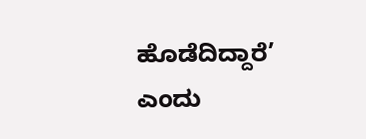ಹೊಡೆದಿದ್ದಾರೆ’ ಎಂದು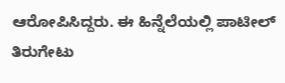ಆರೋಪಿಸಿದ್ದರು. ಈ ಹಿನ್ನೆಲೆಯಲ್ಲಿ ಪಾಟೀಲ್‌ ತಿರುಗೇಟು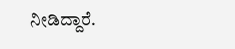ನೀಡಿದ್ದಾರೆ.